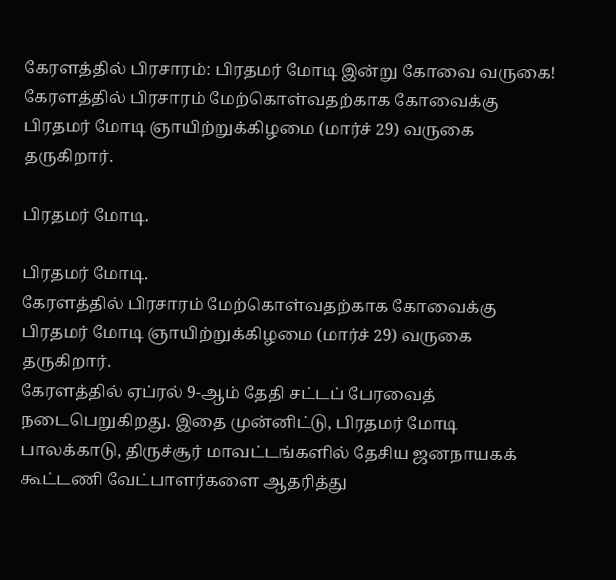கேரளத்தில் பிரசாரம்: பிரதமர் மோடி இன்று கோவை வருகை!
கேரளத்தில் பிரசாரம் மேற்கொள்வதற்காக கோவைக்கு பிரதமர் மோடி ஞாயிற்றுக்கிழமை (மார்ச் 29) வருகை தருகிறார்.

பிரதமர் மோடி.

பிரதமர் மோடி.
கேரளத்தில் பிரசாரம் மேற்கொள்வதற்காக கோவைக்கு பிரதமர் மோடி ஞாயிற்றுக்கிழமை (மார்ச் 29) வருகை தருகிறார்.
கேரளத்தில் ஏப்ரல் 9-ஆம் தேதி சட்டப் பேரவைத் நடைபெறுகிறது. இதை முன்னிட்டு, பிரதமர் மோடி பாலக்காடு, திருச்சூர் மாவட்டங்களில் தேசிய ஜனநாயகக் கூட்டணி வேட்பாளர்களை ஆதரித்து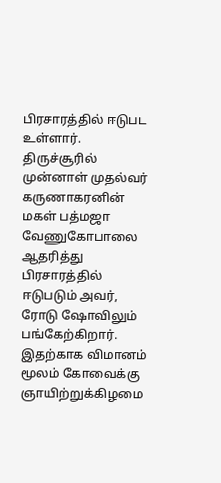பிரசாரத்தில் ஈடுபட உள்ளார். திருச்சூரில் முன்னாள் முதல்வர் கருணாகரனின் மகள் பத்மஜா வேணுகோபாலை ஆதரித்து பிரசாரத்தில் ஈடுபடும் அவர், ரோடு ஷோவிலும் பங்கேற்கிறார்.
இதற்காக விமானம் மூலம் கோவைக்கு ஞாயிற்றுக்கிழமை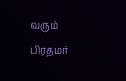வரும் பிரதமர்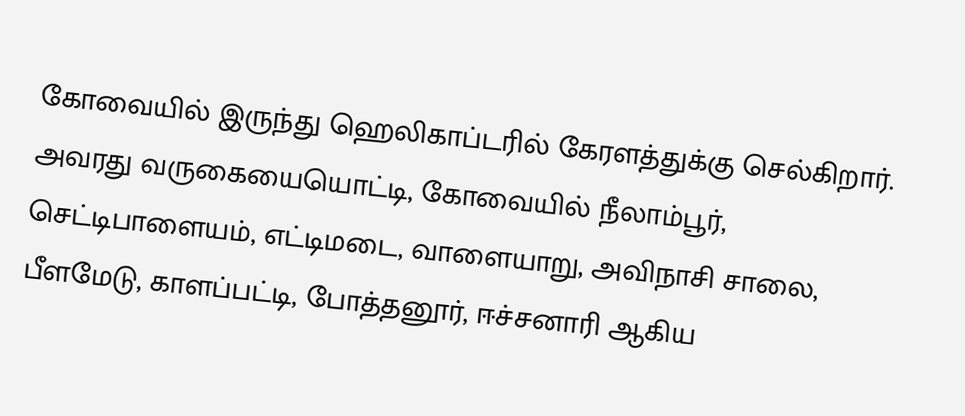கோவையில் இருந்து ஹெலிகாப்டரில் கேரளத்துக்கு செல்கிறார். அவரது வருகையையொட்டி, கோவையில் நீலாம்பூர், செட்டிபாளையம், எட்டிமடை, வாளையாறு, அவிநாசி சாலை, பீளமேடு, காளப்பட்டி, போத்தனூர், ஈச்சனாரி ஆகிய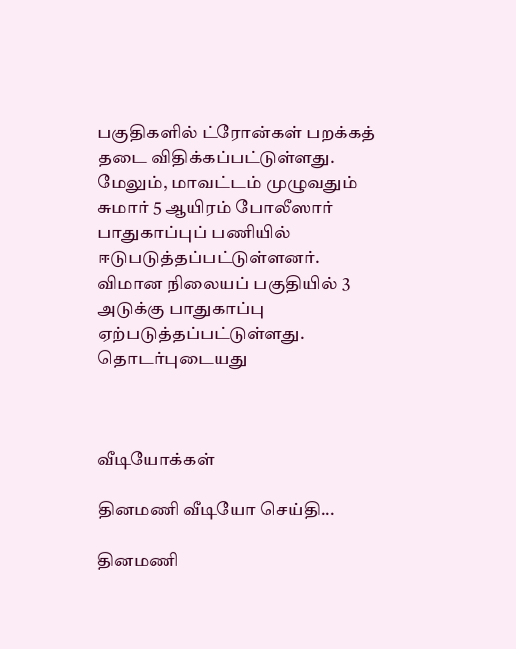பகுதிகளில் ட்ரோன்கள் பறக்கத் தடை விதிக்கப்பட்டுள்ளது.
மேலும், மாவட்டம் முழுவதும் சுமார் 5 ஆயிரம் போலீஸார் பாதுகாப்புப் பணியில் ஈடுபடுத்தப்பட்டுள்ளனர். விமான நிலையப் பகுதியில் 3 அடுக்கு பாதுகாப்பு ஏற்படுத்தப்பட்டுள்ளது.
தொடர்புடையது



வீடியோக்கள்

தினமணி வீடியோ செய்தி...

தினமணி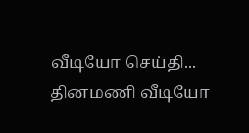வீடியோ செய்தி...
தினமணி வீடியோ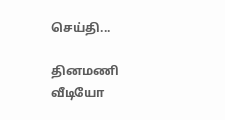செய்தி...

தினமணி வீடியோ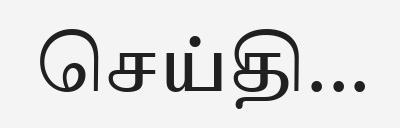செய்தி...